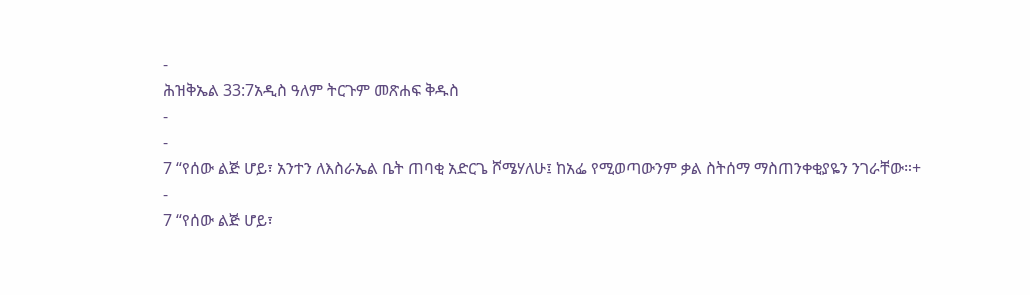-
ሕዝቅኤል 33:7አዲስ ዓለም ትርጉም መጽሐፍ ቅዱስ
-
-
7 “የሰው ልጅ ሆይ፣ አንተን ለእስራኤል ቤት ጠባቂ አድርጌ ሾሜሃለሁ፤ ከአፌ የሚወጣውንም ቃል ስትሰማ ማስጠንቀቂያዬን ንገራቸው።+
-
7 “የሰው ልጅ ሆይ፣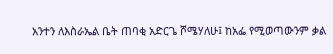አንተን ለእስራኤል ቤት ጠባቂ አድርጌ ሾሜሃለሁ፤ ከአፌ የሚወጣውንም ቃል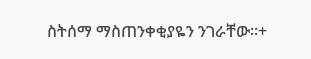ስትሰማ ማስጠንቀቂያዬን ንገራቸው።+